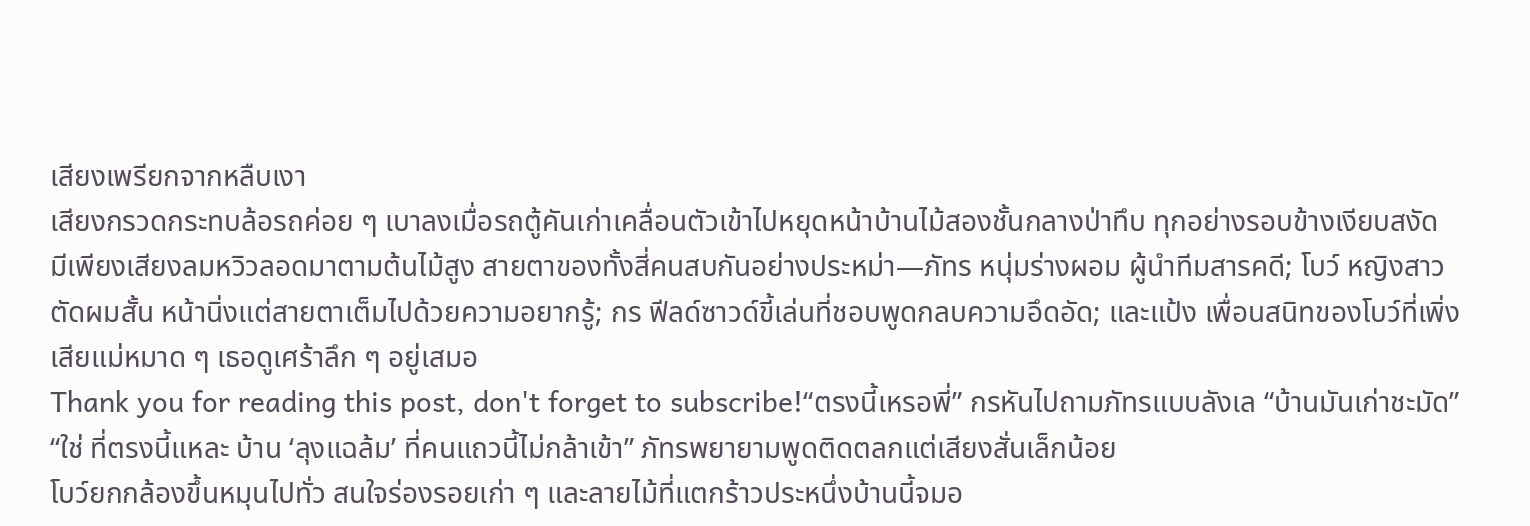เสียงเพรียกจากหลืบเงา
เสียงกรวดกระทบล้อรถค่อย ๆ เบาลงเมื่อรถตู้คันเก่าเคลื่อนตัวเข้าไปหยุดหน้าบ้านไม้สองชั้นกลางป่าทึบ ทุกอย่างรอบข้างเงียบสงัด มีเพียงเสียงลมหวิวลอดมาตามต้นไม้สูง สายตาของทั้งสี่คนสบกันอย่างประหม่า—ภัทร หนุ่มร่างผอม ผู้นำทีมสารคดี; โบว์ หญิงสาวตัดผมสั้น หน้านิ่งแต่สายตาเต็มไปด้วยความอยากรู้; กร ฟีลด์ซาวด์ขี้เล่นที่ชอบพูดกลบความอึดอัด; และแป้ง เพื่อนสนิทของโบว์ที่เพิ่งเสียแม่หมาด ๆ เธอดูเศร้าลึก ๆ อยู่เสมอ
Thank you for reading this post, don't forget to subscribe!“ตรงนี้เหรอพี่” กรหันไปถามภัทรแบบลังเล “บ้านมันเก่าชะมัด”
“ใช่ ที่ตรงนี้แหละ บ้าน ‘ลุงแฉล้ม’ ที่คนแถวนี้ไม่กล้าเข้า” ภัทรพยายามพูดติดตลกแต่เสียงสั่นเล็กน้อย
โบว์ยกกล้องขึ้นหมุนไปทั่ว สนใจร่องรอยเก่า ๆ และลายไม้ที่แตกร้าวประหนึ่งบ้านนี้จมอ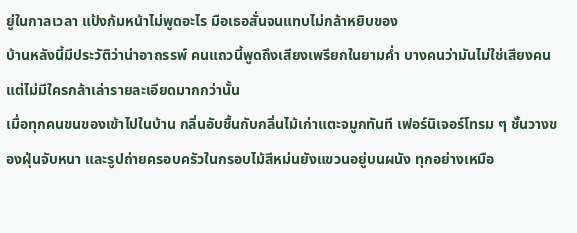ยู่ในกาลเวลา แป้งก้มหน้าไม่พูดอะไร มือเธอสั่นจนแทบไม่กล้าหยิบของ
บ้านหลังนี้มีประวัติว่าน่าอาถรรพ์ คนแถวนี้พูดถึงเสียงเพรียกในยามค่ำ บางคนว่ามันไม่ใช่เสียงคน แต่ไม่มีใครกล้าเล่ารายละเอียดมากกว่านั้น
เมื่อทุกคนขนของเข้าไปในบ้าน กลิ่นอับชื้นกับกลิ่นไม้เก่าแตะจมูกทันที เฟอร์นิเจอร์โทรม ๆ ชั้นวางของฝุ่นจับหนา และรูปถ่ายครอบครัวในกรอบไม้สีหม่นยังแขวนอยู่บนผนัง ทุกอย่างเหมือ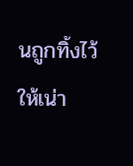นถูกทิ้งไว้ให้เน่า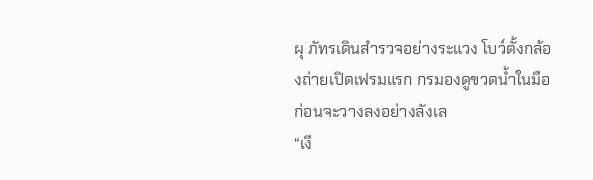ผุ ภัทรเดินสำรวจอย่างระแวง โบว์ตั้งกล้องถ่ายเปิดเฟรมแรก กรมองดูขวดน้ำในมือก่อนจะวางลงอย่างลังเล
“เงี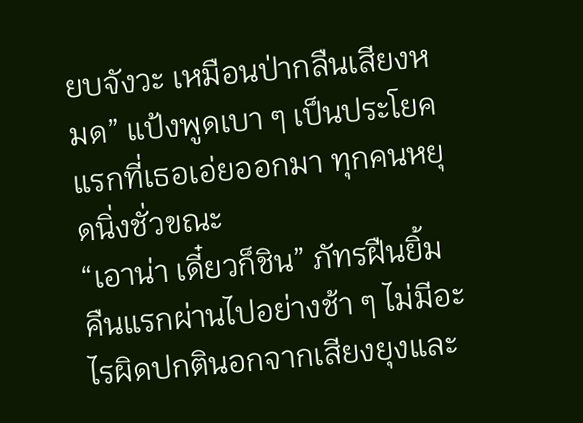ยบจังวะ เหมือนป่ากลืนเสียงหมด” แป้งพูดเบา ๆ เป็นประโยคแรกที่เธอเอ่ยออกมา ทุกคนหยุดนิ่งชั่วขณะ
“เอาน่า เดี๋ยวก็ชิน” ภัทรฝืนยิ้ม
คืนแรกผ่านไปอย่างช้า ๆ ไม่มีอะไรผิดปกตินอกจากเสียงยุงและ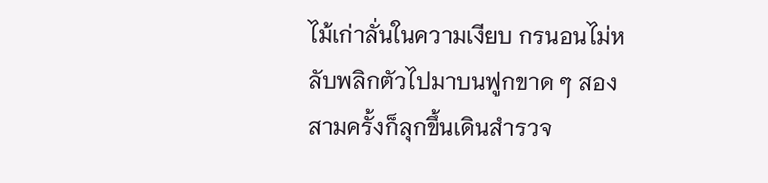ไม้เก่าลั่นในความเงียบ กรนอนไม่หลับพลิกตัวไปมาบนฟูกขาด ๆ สองสามครั้งก็ลุกขึ้นเดินสำรวจ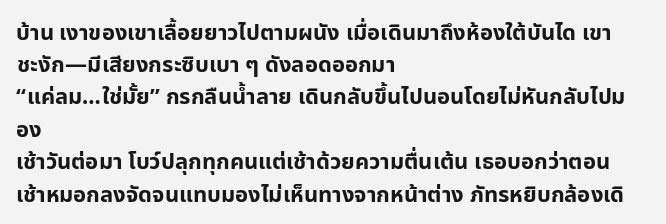บ้าน เงาของเขาเลื้อยยาวไปตามผนัง เมื่อเดินมาถึงห้องใต้บันได เขาชะงัก—มีเสียงกระซิบเบา ๆ ดังลอดออกมา
“แค่ลม…ใช่มั้ย” กรกลืนน้ำลาย เดินกลับขึ้นไปนอนโดยไม่หันกลับไปมอง
เช้าวันต่อมา โบว์ปลุกทุกคนแต่เช้าด้วยความตื่นเต้น เธอบอกว่าตอนเช้าหมอกลงจัดจนแทบมองไม่เห็นทางจากหน้าต่าง ภัทรหยิบกล้องเดิ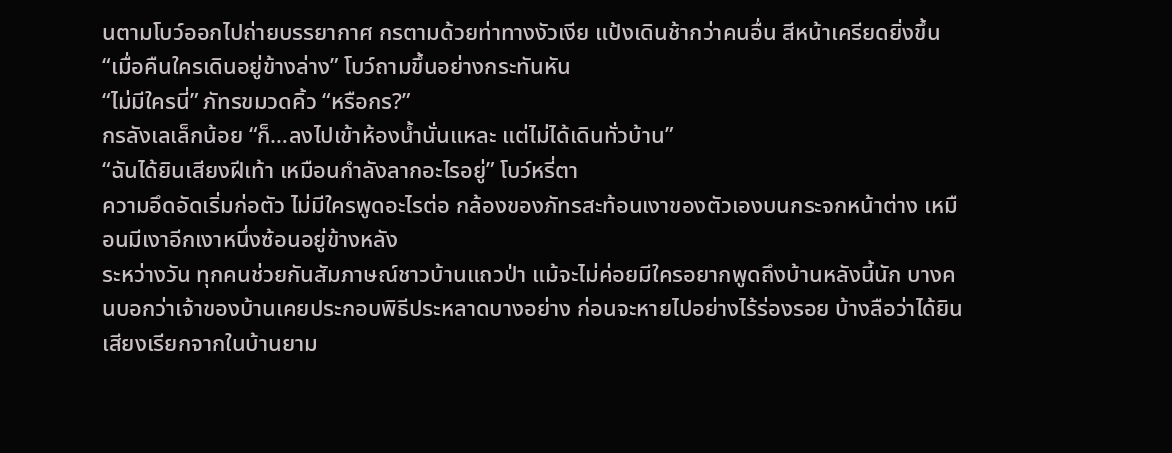นตามโบว์ออกไปถ่ายบรรยากาศ กรตามด้วยท่าทางงัวเงีย แป้งเดินช้ากว่าคนอื่น สีหน้าเครียดยิ่งขึ้น
“เมื่อคืนใครเดินอยู่ข้างล่าง” โบว์ถามขึ้นอย่างกระทันหัน
“ไม่มีใครนี่” ภัทรขมวดคิ้ว “หรือกร?”
กรลังเลเล็กน้อย “ก็…ลงไปเข้าห้องน้ำนั่นแหละ แต่ไม่ได้เดินทั่วบ้าน”
“ฉันได้ยินเสียงฝีเท้า เหมือนกำลังลากอะไรอยู่” โบว์หรี่ตา
ความอึดอัดเริ่มก่อตัว ไม่มีใครพูดอะไรต่อ กล้องของภัทรสะท้อนเงาของตัวเองบนกระจกหน้าต่าง เหมือนมีเงาอีกเงาหนึ่งซ้อนอยู่ข้างหลัง
ระหว่างวัน ทุกคนช่วยกันสัมภาษณ์ชาวบ้านแถวป่า แม้จะไม่ค่อยมีใครอยากพูดถึงบ้านหลังนี้นัก บางคนบอกว่าเจ้าของบ้านเคยประกอบพิธีประหลาดบางอย่าง ก่อนจะหายไปอย่างไร้ร่องรอย บ้างลือว่าได้ยินเสียงเรียกจากในบ้านยาม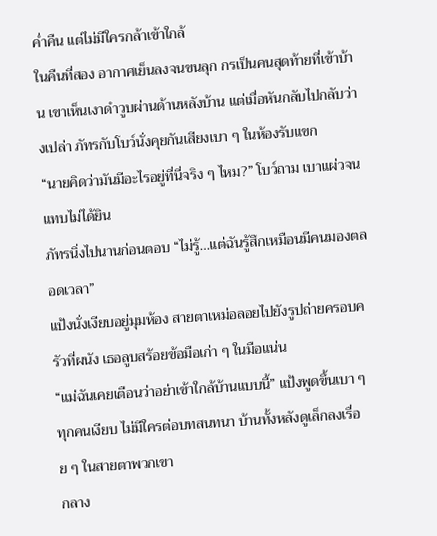ค่ำคืน แต่ไม่มีใครกล้าเข้าใกล้
ในคืนที่สอง อากาศเย็นลงจนขนลุก กรเป็นคนสุดท้ายที่เข้าบ้าน เขาเห็นเงาดำวูบผ่านด้านหลังบ้าน แต่เมื่อหันกลับไปกลับว่างเปล่า ภัทรกับโบว์นั่งคุยกันเสียงเบา ๆ ในห้องรับแขก
“นายคิดว่ามันมีอะไรอยู่ที่นี่จริง ๆ ไหม?” โบว์ถาม เบาแผ่วจนแทบไม่ได้ยิน
ภัทรนิ่งไปนานก่อนตอบ “ไม่รู้…แต่ฉันรู้สึกเหมือนมีคนมองตลอดเวลา”
แป้งนั่งเงียบอยู่มุมห้อง สายตาเหม่อลอยไปยังรูปถ่ายครอบครัวที่ผนัง เธอลูบสร้อยข้อมือเก่า ๆ ในมือแน่น
“แม่ฉันเคยเตือนว่าอย่าเข้าใกล้บ้านแบบนี้” แป้งพูดขึ้นเบา ๆ
ทุกคนเงียบ ไม่มีใครต่อบทสนทนา บ้านทั้งหลังดูเล็กลงเรื่อย ๆ ในสายตาพวกเขา
กลาง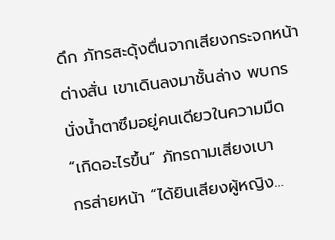ดึก ภัทรสะดุ้งตื่นจากเสียงกระจกหน้าต่างสั่น เขาเดินลงมาชั้นล่าง พบกรนั่งน้ำตาซึมอยู่คนเดียวในความมืด
“เกิดอะไรขึ้น” ภัทรถามเสียงเบา
กรส่ายหน้า “ได้ยินเสียงผู้หญิง…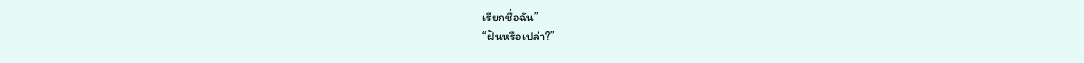เรียกชื่อฉัน”
“ฝันหรือเปล่า?”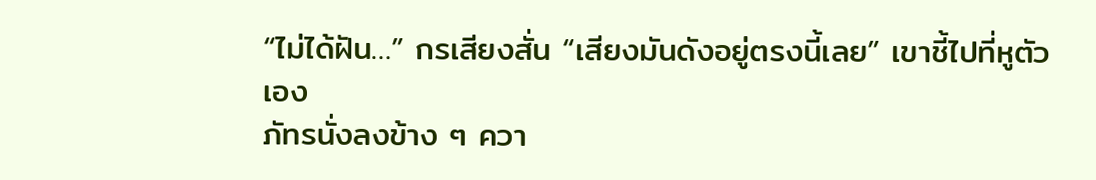“ไม่ได้ฝัน…” กรเสียงสั่น “เสียงมันดังอยู่ตรงนี้เลย” เขาชี้ไปที่หูตัวเอง
ภัทรนั่งลงข้าง ๆ ควา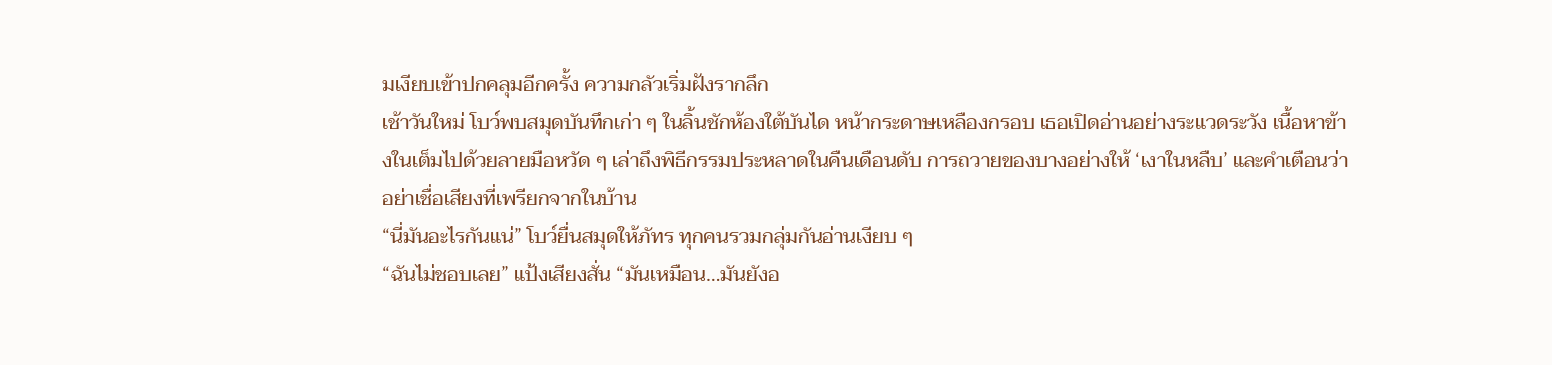มเงียบเข้าปกคลุมอีกครั้ง ความกลัวเริ่มฝังรากลึก
เช้าวันใหม่ โบว์พบสมุดบันทึกเก่า ๆ ในลิ้นชักห้องใต้บันได หน้ากระดาษเหลืองกรอบ เธอเปิดอ่านอย่างระแวดระวัง เนื้อหาข้างในเต็มไปด้วยลายมือหวัด ๆ เล่าถึงพิธีกรรมประหลาดในคืนเดือนดับ การถวายของบางอย่างให้ ‘เงาในหลืบ’ และคำเตือนว่าอย่าเชื่อเสียงที่เพรียกจากในบ้าน
“นี่มันอะไรกันแน่” โบว์ยื่นสมุดให้ภัทร ทุกคนรวมกลุ่มกันอ่านเงียบ ๆ
“ฉันไม่ชอบเลย” แป้งเสียงสั่น “มันเหมือน…มันยังอ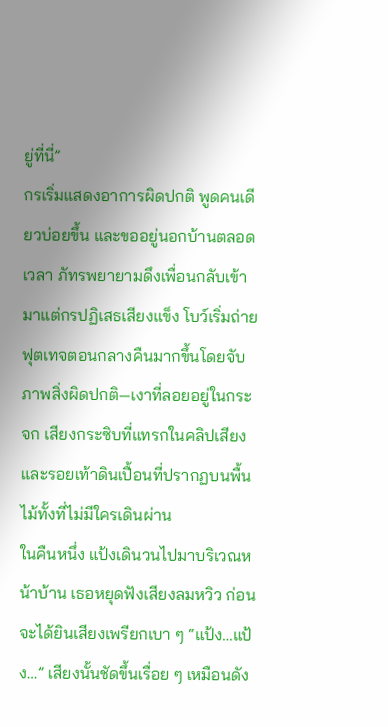ยู่ที่นี่”
กรเริ่มแสดงอาการผิดปกติ พูดคนเดียวบ่อยขึ้น และขออยู่นอกบ้านตลอดเวลา ภัทรพยายามดึงเพื่อนกลับเข้ามาแต่กรปฏิเสธเสียงแข็ง โบว์เริ่มถ่ายฟุตเทจตอนกลางคืนมากขึ้นโดยจับภาพสิ่งผิดปกติ—เงาที่ลอยอยู่ในกระจก เสียงกระซิบที่แทรกในคลิปเสียง และรอยเท้าดินเปื้อนที่ปรากฏบนพื้นไม้ทั้งที่ไม่มีใครเดินผ่าน
ในคืนหนึ่ง แป้งเดินวนไปมาบริเวณหน้าบ้าน เธอหยุดฟังเสียงลมหวิว ก่อนจะได้ยินเสียงเพรียกเบา ๆ “แป้ง…แป้ง…” เสียงนั้นชัดขึ้นเรื่อย ๆ เหมือนดัง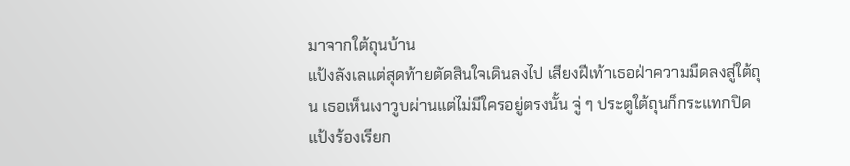มาจากใต้ถุนบ้าน
แป้งลังเลแต่สุดท้ายตัดสินใจเดินลงไป เสียงฝีเท้าเธอฝ่าความมืดลงสู่ใต้ถุน เธอเห็นเงาวูบผ่านแต่ไม่มีใครอยู่ตรงนั้น จู่ ๆ ประตูใต้ถุนก็กระแทกปิด แป้งร้องเรียก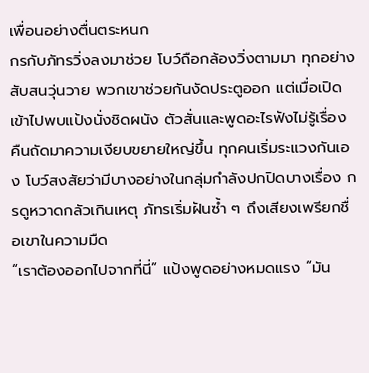เพื่อนอย่างตื่นตระหนก
กรกับภัทรวิ่งลงมาช่วย โบว์ถือกล้องวิ่งตามมา ทุกอย่างสับสนวุ่นวาย พวกเขาช่วยกันงัดประตูออก แต่เมื่อเปิดเข้าไปพบแป้งนั่งชิดผนัง ตัวสั่นและพูดอะไรฟังไม่รู้เรื่อง
คืนถัดมาความเงียบขยายใหญ่ขึ้น ทุกคนเริ่มระแวงกันเอง โบว์สงสัยว่ามีบางอย่างในกลุ่มกำลังปกปิดบางเรื่อง กรดูหวาดกลัวเกินเหตุ ภัทรเริ่มฝันซ้ำ ๆ ถึงเสียงเพรียกชื่อเขาในความมืด
“เราต้องออกไปจากที่นี่” แป้งพูดอย่างหมดแรง “มัน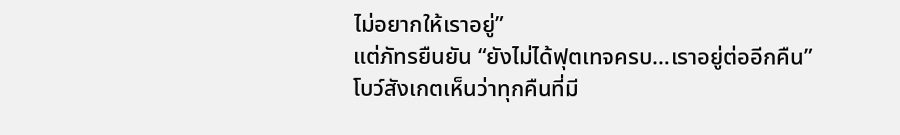ไม่อยากให้เราอยู่”
แต่ภัทรยืนยัน “ยังไม่ได้ฟุตเทจครบ…เราอยู่ต่ออีกคืน”
โบว์สังเกตเห็นว่าทุกคืนที่มี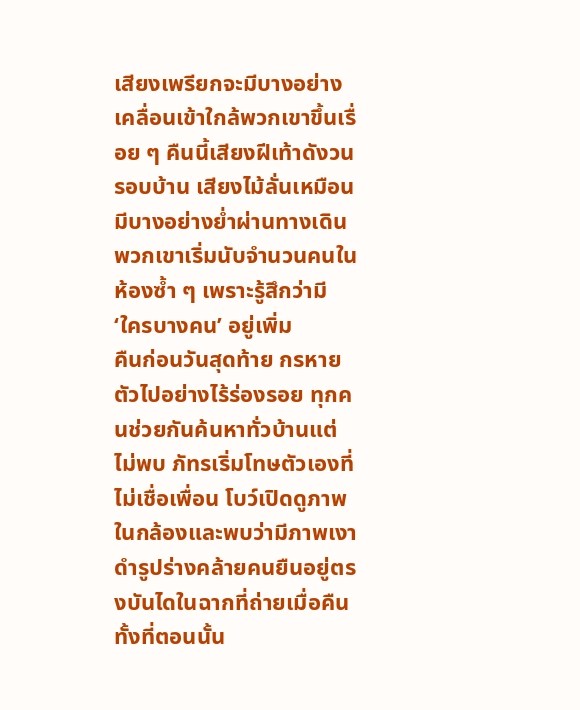เสียงเพรียกจะมีบางอย่างเคลื่อนเข้าใกล้พวกเขาขึ้นเรื่อย ๆ คืนนี้เสียงฝีเท้าดังวนรอบบ้าน เสียงไม้ลั่นเหมือนมีบางอย่างย่ำผ่านทางเดิน พวกเขาเริ่มนับจำนวนคนในห้องซ้ำ ๆ เพราะรู้สึกว่ามี ‘ใครบางคน’ อยู่เพิ่ม
คืนก่อนวันสุดท้าย กรหายตัวไปอย่างไร้ร่องรอย ทุกคนช่วยกันค้นหาทั่วบ้านแต่ไม่พบ ภัทรเริ่มโทษตัวเองที่ไม่เชื่อเพื่อน โบว์เปิดดูภาพในกล้องและพบว่ามีภาพเงาดำรูปร่างคล้ายคนยืนอยู่ตรงบันไดในฉากที่ถ่ายเมื่อคืน ทั้งที่ตอนนั้น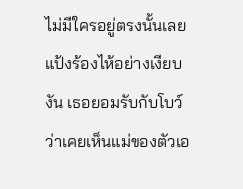ไม่มีใครอยู่ตรงนั้นเลย
แป้งร้องไห้อย่างเงียบงัน เธอยอมรับกับโบว์ว่าเคยเห็นแม่ของตัวเอ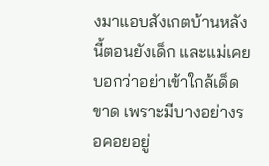งมาแอบสังเกตบ้านหลังนี้ตอนยังเด็ก และแม่เคยบอกว่าอย่าเข้าใกล้เด็ดขาด เพราะมีบางอย่างรอคอยอยู่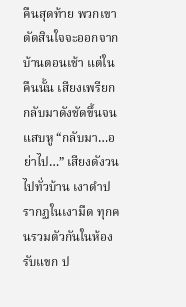คืนสุดท้าย พวกเขาตัดสินใจจะออกจากบ้านตอนเช้า แต่ในคืนนั้น เสียงเพรียกกลับมาดังชัดขึ้นจนแสบหู “กลับมา…อย่าไป…” เสียงดังวนไปทั่วบ้าน เงาดำปรากฏในเงามืด ทุกคนรวมตัวกันในห้องรับแขก ป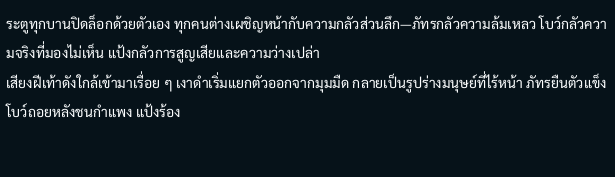ระตูทุกบานปิดล็อกด้วยตัวเอง ทุกคนต่างเผชิญหน้ากับความกลัวส่วนลึก—ภัทรกลัวความล้มเหลว โบว์กลัวความจริงที่มองไม่เห็น แป้งกลัวการสูญเสียและความว่างเปล่า
เสียงฝีเท้าดังใกล้เข้ามาเรื่อย ๆ เงาดำเริ่มแยกตัวออกจากมุมมืด กลายเป็นรูปร่างมนุษย์ที่ไร้หน้า ภัทรยืนตัวแข็ง โบว์ถอยหลังชนกำแพง แป้งร้อง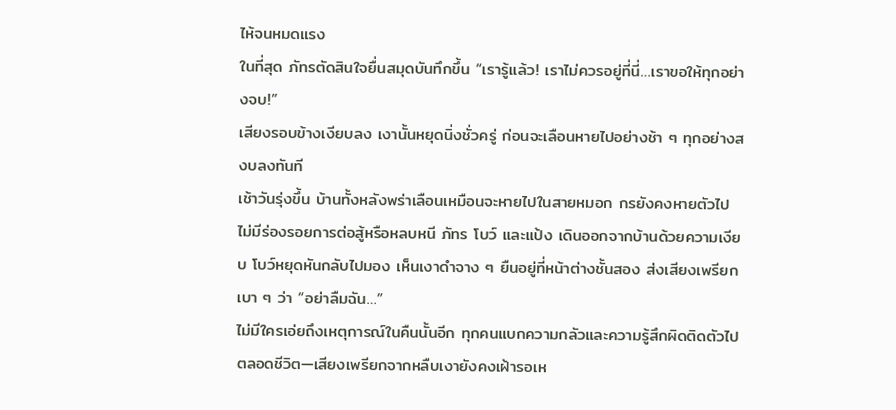ไห้จนหมดแรง
ในที่สุด ภัทรตัดสินใจยื่นสมุดบันทึกขึ้น “เรารู้แล้ว! เราไม่ควรอยู่ที่นี่…เราขอให้ทุกอย่างจบ!”
เสียงรอบข้างเงียบลง เงานั้นหยุดนิ่งชั่วครู่ ก่อนจะเลือนหายไปอย่างช้า ๆ ทุกอย่างสงบลงทันที
เช้าวันรุ่งขึ้น บ้านทั้งหลังพร่าเลือนเหมือนจะหายไปในสายหมอก กรยังคงหายตัวไป ไม่มีร่องรอยการต่อสู้หรือหลบหนี ภัทร โบว์ และแป้ง เดินออกจากบ้านด้วยความเงียบ โบว์หยุดหันกลับไปมอง เห็นเงาดำจาง ๆ ยืนอยู่ที่หน้าต่างชั้นสอง ส่งเสียงเพรียกเบา ๆ ว่า “อย่าลืมฉัน…”
ไม่มีใครเอ่ยถึงเหตุการณ์ในคืนนั้นอีก ทุกคนแบกความกลัวและความรู้สึกผิดติดตัวไปตลอดชีวิต—เสียงเพรียกจากหลืบเงายังคงเฝ้ารอเห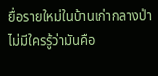ยื่อรายใหม่ในบ้านเก่ากลางป่า ไม่มีใครรู้ว่ามันคือ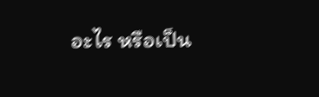อะไร หรือเป็น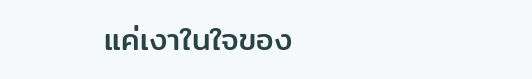แค่เงาในใจของ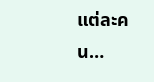แต่ละคน…